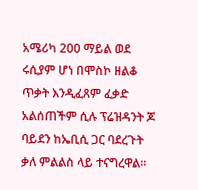አሜሪካ 200 ማይል ወደ ሩሲያም ሆነ በሞስኮ ዘልቆ ጥቃት እንዲፈጸም ፈቃድ አልሰጠችም ሲሉ ፕሬዝዳንት ጆ ባይደን ከኤቢሲ ጋር ባደረጉት ቃለ ምልልስ ላይ ተናግረዋል።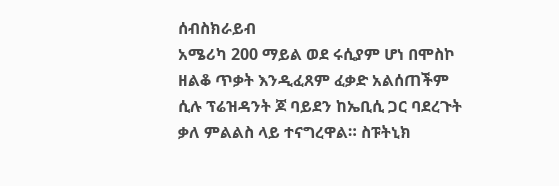ሰብስክራይብ
አሜሪካ 200 ማይል ወደ ሩሲያም ሆነ በሞስኮ ዘልቆ ጥቃት እንዲፈጸም ፈቃድ አልሰጠችም ሲሉ ፕሬዝዳንት ጆ ባይደን ከኤቢሲ ጋር ባደረጉት ቃለ ምልልስ ላይ ተናግረዋል። ስፑትኒክ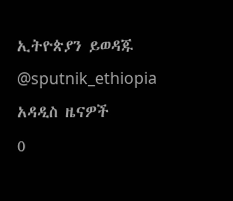ኢትዮጵያን ይወዳጁ @sputnik_ethiopia
አዳዲስ ዜናዎች
0